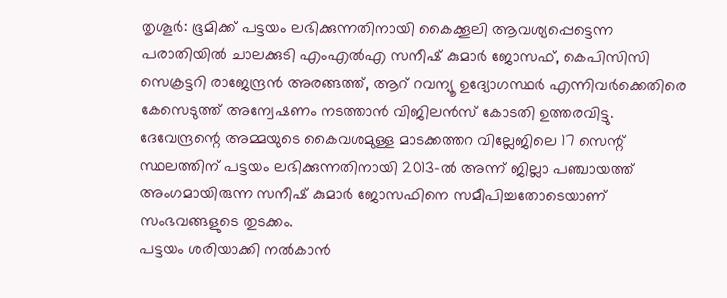തൃശൂർ: ഭൂമിക്ക് പട്ടയം ലഭിക്കുന്നതിനായി കൈക്കൂലി ആവശ്യപ്പെട്ടെന്ന പരാതിയിൽ ചാലക്കുടി എംഎൽഎ സനീഷ് കുമാർ ജോസഫ്, കെപിസിസി സെക്രട്ടറി രാജേന്ദ്രൻ അരങ്ങത്ത്, ആറ് റവന്യൂ ഉദ്യോഗസ്ഥർ എന്നിവർക്കെതിരെ കേസെടുത്ത് അന്വേഷണം നടത്താൻ വിജിലൻസ് കോടതി ഉത്തരവിട്ടു.
ദേവേന്ദ്രന്റെ അമ്മയുടെ കൈവശമുള്ള മാടക്കത്തറ വില്ലേജിലെ 17 സെന്റ് സ്ഥലത്തിന് പട്ടയം ലഭിക്കുന്നതിനായി 2013-ൽ അന്ന് ജില്ലാ പഞ്ചായത്ത് അംഗമായിരുന്ന സനീഷ് കുമാർ ജോസഫിനെ സമീപിച്ചതോടെയാണ് സംഭവങ്ങളുടെ തുടക്കം.
പട്ടയം ശരിയാക്കി നൽകാൻ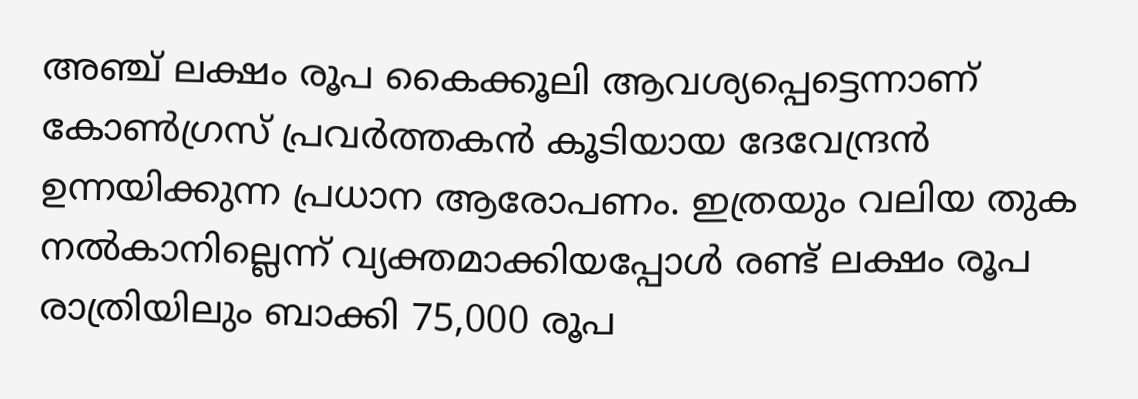അഞ്ച് ലക്ഷം രൂപ കൈക്കൂലി ആവശ്യപ്പെട്ടെന്നാണ് കോൺഗ്രസ് പ്രവർത്തകൻ കൂടിയായ ദേവേന്ദ്രൻ ഉന്നയിക്കുന്ന പ്രധാന ആരോപണം. ഇത്രയും വലിയ തുക നൽകാനില്ലെന്ന് വ്യക്തമാക്കിയപ്പോൾ രണ്ട് ലക്ഷം രൂപ രാത്രിയിലും ബാക്കി 75,000 രൂപ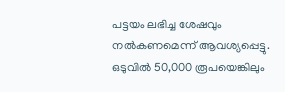പട്ടയം ലഭിച്ച ശേഷവും നൽകണമെന്ന് ആവശ്യപ്പെട്ടു.
ഒടുവിൽ 50,000 രൂപയെങ്കിലും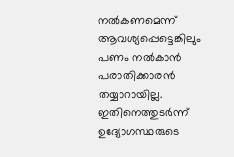നൽകണമെന്ന് ആവശ്യപ്പെട്ടെങ്കിലും പണം നൽകാൻ പരാതിക്കാരൻ തയ്യാറായില്ല. ഇതിനെത്തുടർന്ന് ഉദ്യോഗസ്ഥരുടെ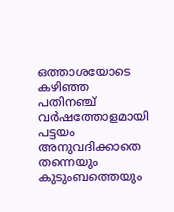ഒത്താശയോടെ കഴിഞ്ഞ പതിനഞ്ച് വർഷത്തോളമായി പട്ടയം അനുവദിക്കാതെ തന്നെയും കുടുംബത്തെയും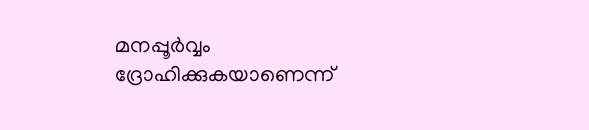മനപ്പൂർവ്വം ദ്രോഹിക്കുകയാണെന്ന്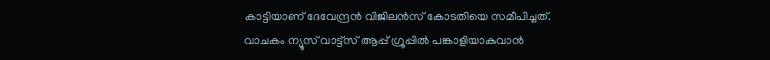കാട്ടിയാണ് ദേവേന്ദ്രൻ വിജിലൻസ് കോടതിയെ സമീപിച്ചത്.
വാചകം ന്യൂസ് വാട്ട്സ് ആപ്പ് ഗ്രൂപ്പിൽ പങ്കാളിയാകുവാൻ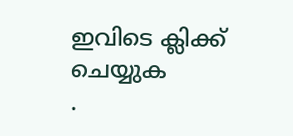ഇവിടെ ക്ലിക്ക് ചെയ്യുക
.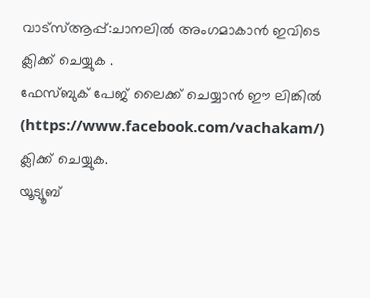വാട്സ്ആപ്പ്:ചാനലിൽ അംഗമാകാൻ ഇവിടെ ക്ലിക്ക് ചെയ്യുക .
ഫേസ്ബുക് പേജ് ലൈക്ക് ചെയ്യാൻ ഈ ലിങ്കിൽ (https://www.facebook.com/vachakam/) ക്ലിക്ക് ചെയ്യുക.
യൂട്യൂബ്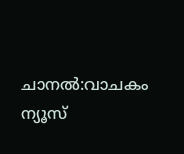ചാനൽ:വാചകം ന്യൂസ്